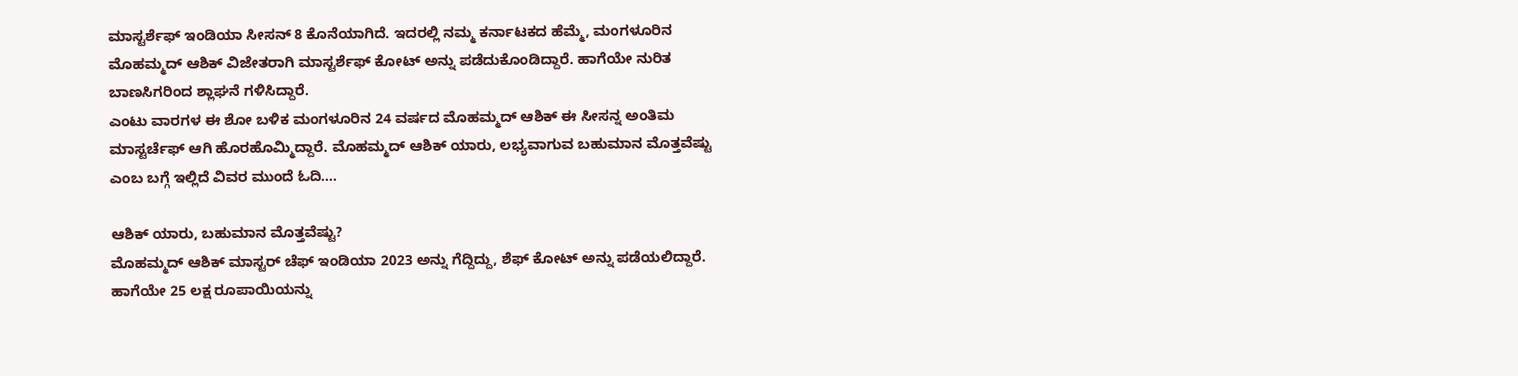ಮಾಸ್ಟರ್ಶೆಫ್ ಇಂಡಿಯಾ ಸೀಸನ್ 8 ಕೊನೆಯಾಗಿದೆ. ಇದರಲ್ಲಿ ನಮ್ಮ ಕರ್ನಾಟಕದ ಹೆಮ್ಮೆ, ಮಂಗಳೂರಿನ ಮೊಹಮ್ಮದ್ ಆಶಿಕ್ ವಿಜೇತರಾಗಿ ಮಾಸ್ಟರ್ಶೆಫ್ ಕೋಟ್ ಅನ್ನು ಪಡೆದುಕೊಂಡಿದ್ದಾರೆ. ಹಾಗೆಯೇ ನುರಿತ ಬಾಣಸಿಗರಿಂದ ಶ್ಲಾಘನೆ ಗಳಿಸಿದ್ದಾರೆ.
ಎಂಟು ವಾರಗಳ ಈ ಶೋ ಬಳಿಕ ಮಂಗಳೂರಿನ 24 ವರ್ಷದ ಮೊಹಮ್ಮದ್ ಆಶಿಕ್ ಈ ಸೀಸನ್ನ ಅಂತಿಮ ಮಾಸ್ಟರ್ಚೆಫ್ ಆಗಿ ಹೊರಹೊಮ್ಮಿದ್ದಾರೆ. ಮೊಹಮ್ಮದ್ ಆಶಿಕ್ ಯಾರು, ಲಭ್ಯವಾಗುವ ಬಹುಮಾನ ಮೊತ್ತವೆಷ್ಟು ಎಂಬ ಬಗ್ಗೆ ಇಲ್ಲಿದೆ ವಿವರ ಮುಂದೆ ಓದಿ....

ಆಶಿಕ್ ಯಾರು, ಬಹುಮಾನ ಮೊತ್ತವೆಷ್ಟು?
ಮೊಹಮ್ಮದ್ ಆಶಿಕ್ ಮಾಸ್ಟರ್ ಚೆಫ್ ಇಂಡಿಯಾ 2023 ಅನ್ನು ಗೆದ್ದಿದ್ದು, ಶೆಫ್ ಕೋಟ್ ಅನ್ನು ಪಡೆಯಲಿದ್ದಾರೆ. ಹಾಗೆಯೇ 25 ಲಕ್ಷ ರೂಪಾಯಿಯನ್ನು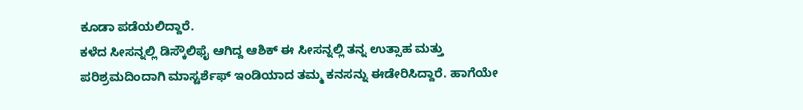ಕೂಡಾ ಪಡೆಯಲಿದ್ದಾರೆ.
ಕಳೆದ ಸೀಸನ್ನಲ್ಲಿ ಡಿಸ್ಕೌಲಿಫೈ ಆಗಿದ್ದ ಆಶಿಕ್ ಈ ಸೀಸನ್ನಲ್ಲಿ ತನ್ನ ಉತ್ಸಾಹ ಮತ್ತು ಪರಿಶ್ರಮದಿಂದಾಗಿ ಮಾಸ್ಟರ್ಶೆಫ್ ಇಂಡಿಯಾದ ತಮ್ಮ ಕನಸನ್ನು ಈಡೇರಿಸಿದ್ದಾರೆ. ಹಾಗೆಯೇ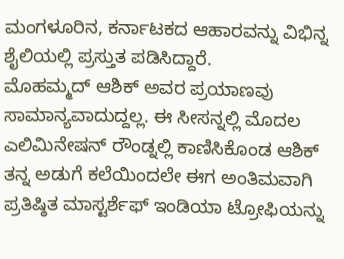ಮಂಗಳೂರಿನ, ಕರ್ನಾಟಕದ ಆಹಾರವನ್ನು ವಿಭಿನ್ನ ಶೈಲಿಯಲ್ಲಿ ಪ್ರಸ್ತುತ ಪಡಿಸಿದ್ದಾರೆ.
ಮೊಹಮ್ಮದ್ ಆಶಿಕ್ ಅವರ ಪ್ರಯಾಣವು ಸಾಮಾನ್ಯವಾದುದ್ದಲ್ಲ. ಈ ಸೀಸನ್ನಲ್ಲಿ ಮೊದಲ ಎಲಿಮಿನೇಷನ್ ರೌಂಡ್ನಲ್ಲಿ ಕಾಣಿಸಿಕೊಂಡ ಆಶಿಕ್ ತನ್ನ ಅಡುಗೆ ಕಲೆಯಿಂದಲೇ ಈಗ ಅಂತಿಮವಾಗಿ ಪ್ರತಿಷ್ಠಿತ ಮಾಸ್ಟರ್ಶೆಫ್ ಇಂಡಿಯಾ ಟ್ರೋಫಿಯನ್ನು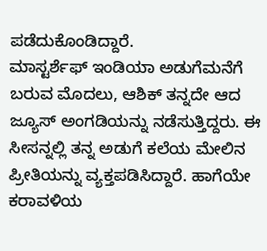ಪಡೆದುಕೊಂಡಿದ್ದಾರೆ.
ಮಾಸ್ಟರ್ಶೆಫ್ ಇಂಡಿಯಾ ಅಡುಗೆಮನೆಗೆ ಬರುವ ಮೊದಲು, ಆಶಿಕ್ ತನ್ನದೇ ಆದ ಜ್ಯೂಸ್ ಅಂಗಡಿಯನ್ನು ನಡೆಸುತ್ತಿದ್ದರು. ಈ ಸೀಸನ್ನಲ್ಲಿ ತನ್ನ ಅಡುಗೆ ಕಲೆಯ ಮೇಲಿನ ಪ್ರೀತಿಯನ್ನು ವ್ಯಕ್ತಪಡಿಸಿದ್ದಾರೆ. ಹಾಗೆಯೇ ಕರಾವಳಿಯ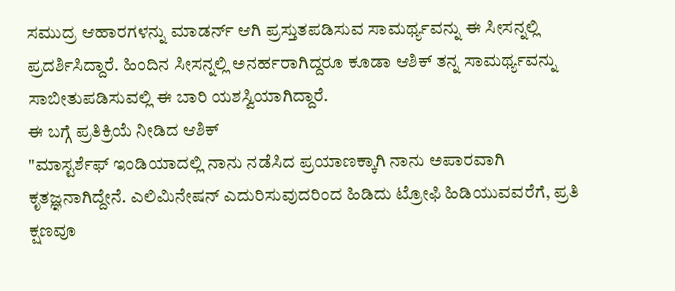ಸಮುದ್ರ ಆಹಾರಗಳನ್ನು ಮಾಡರ್ನ್ ಆಗಿ ಪ್ರಸ್ತುತಪಡಿಸುವ ಸಾಮರ್ಥ್ಯವನ್ನು ಈ ಸೀಸನ್ನಲ್ಲಿ ಪ್ರದರ್ಶಿಸಿದ್ದಾರೆ. ಹಿಂದಿನ ಸೀಸನ್ನಲ್ಲಿ ಅನರ್ಹರಾಗಿದ್ದರೂ ಕೂಡಾ ಆಶಿಕ್ ತನ್ನ ಸಾಮರ್ಥ್ಯವನ್ನು ಸಾಬೀತುಪಡಿಸುವಲ್ಲಿ ಈ ಬಾರಿ ಯಶಸ್ವಿಯಾಗಿದ್ದಾರೆ.
ಈ ಬಗ್ಗೆ ಪ್ರತಿಕ್ರಿಯೆ ನೀಡಿದ ಆಶಿಕ್
"ಮಾಸ್ಟರ್ಶೆಫ್ ಇಂಡಿಯಾದಲ್ಲಿ ನಾನು ನಡೆಸಿದ ಪ್ರಯಾಣಕ್ಕಾಗಿ ನಾನು ಅಪಾರವಾಗಿ ಕೃತಜ್ಞನಾಗಿದ್ದೇನೆ. ಎಲಿಮಿನೇಷನ್ ಎದುರಿಸುವುದರಿಂದ ಹಿಡಿದು ಟ್ರೋಫಿ ಹಿಡಿಯುವವರೆಗೆ, ಪ್ರತಿ ಕ್ಷಣವೂ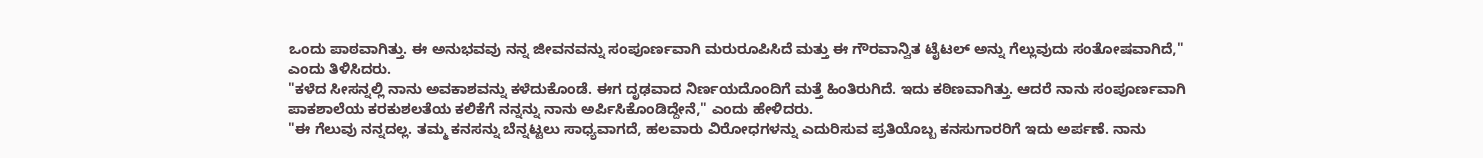ಒಂದು ಪಾಠವಾಗಿತ್ತು. ಈ ಅನುಭವವು ನನ್ನ ಜೀವನವನ್ನು ಸಂಪೂರ್ಣವಾಗಿ ಮರುರೂಪಿಸಿದೆ ಮತ್ತು ಈ ಗೌರವಾನ್ವಿತ ಟೈಟಲ್ ಅನ್ನು ಗೆಲ್ಲುವುದು ಸಂತೋಷವಾಗಿದೆ," ಎಂದು ತಿಳಿಸಿದರು.
"ಕಳೆದ ಸೀಸನ್ನಲ್ಲಿ ನಾನು ಅವಕಾಶವನ್ನು ಕಳೆದುಕೊಂಡೆ. ಈಗ ದೃಢವಾದ ನಿರ್ಣಯದೊಂದಿಗೆ ಮತ್ತೆ ಹಿಂತಿರುಗಿದೆ. ಇದು ಕಠಿಣವಾಗಿತ್ತು. ಆದರೆ ನಾನು ಸಂಪೂರ್ಣವಾಗಿ ಪಾಕಶಾಲೆಯ ಕರಕುಶಲತೆಯ ಕಲಿಕೆಗೆ ನನ್ನನ್ನು ನಾನು ಅರ್ಪಿಸಿಕೊಂಡಿದ್ದೇನೆ," ಎಂದು ಹೇಳಿದರು.
"ಈ ಗೆಲುವು ನನ್ನದಲ್ಲ. ತಮ್ಮ ಕನಸನ್ನು ಬೆನ್ನಟ್ಟಲು ಸಾಧ್ಯವಾಗದೆ, ಹಲವಾರು ವಿರೋಧಗಳನ್ನು ಎದುರಿಸುವ ಪ್ರತಿಯೊಬ್ಬ ಕನಸುಗಾರರಿಗೆ ಇದು ಅರ್ಪಣೆ. ನಾನು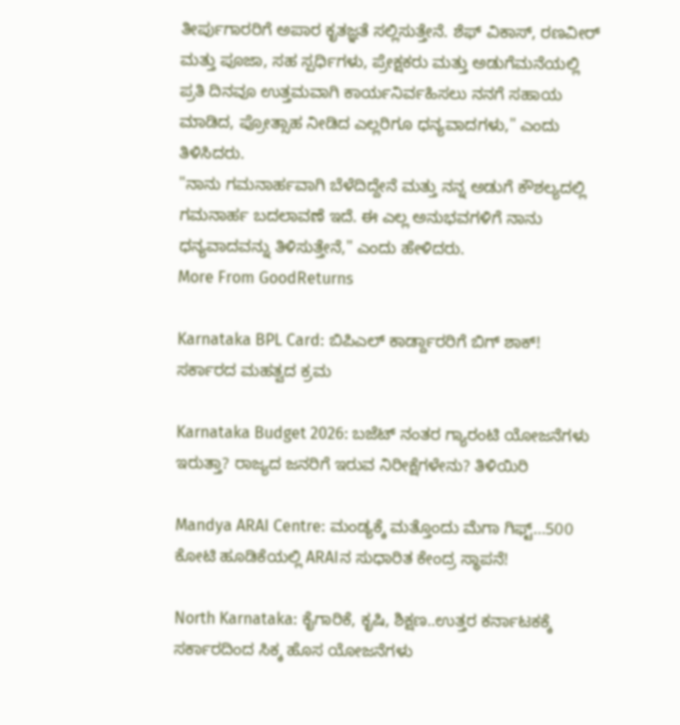ತೀರ್ಪುಗಾರರಿಗೆ ಅಪಾರ ಕೃತಜ್ಞತೆ ಸಲ್ಲಿಸುತ್ತೇನೆ. ಶೆಫ್ ವಿಕಾಸ್, ರಣವೀರ್ ಮತ್ತು ಪೂಜಾ, ಸಹ ಸ್ಪರ್ಧಿಗಳು, ಪ್ರೇಕ್ಷಕರು ಮತ್ತು ಅಡುಗೆಮನೆಯಲ್ಲಿ ಪ್ರತಿ ದಿನವೂ ಉತ್ತಮವಾಗಿ ಕಾರ್ಯನಿರ್ವಹಿಸಲು ನನಗೆ ಸಹಾಯ ಮಾಡಿದ, ಪ್ರೋತ್ಸಾಹ ನೀಡಿದ ಎಲ್ಲರಿಗೂ ಧನ್ಯವಾದಗಳು," ಎಂದು ತಿಳಿಸಿದರು.
"ನಾನು ಗಮನಾರ್ಹವಾಗಿ ಬೆಳೆದಿದ್ದೇನೆ ಮತ್ತು ನನ್ನ ಅಡುಗೆ ಕೌಶಲ್ಯದಲ್ಲಿ ಗಮನಾರ್ಹ ಬದಲಾವಣೆ ಇದೆ. ಈ ಎಲ್ಲ ಅನುಭವಗಳಿಗೆ ನಾನು ಧನ್ಯವಾದವನ್ನು ತಿಳಿಸುತ್ತೇನೆ," ಎಂದು ಹೇಳಿದರು.
More From GoodReturns

Karnataka BPL Card: ಬಿಪಿಎಲ್ ಕಾರ್ಡ್ದಾರರಿಗೆ ಬಿಗ್ ಶಾಕ್! ಸರ್ಕಾರದ ಮಹತ್ವದ ಕ್ರಮ

Karnataka Budget 2026: ಬಜೆಟ್ ನಂತರ ಗ್ಯಾರಂಟಿ ಯೋಜನೆಗಳು ಇರುತ್ತಾ? ರಾಜ್ಯದ ಜನರಿಗೆ ಇರುವ ನಿರೀಕ್ಷೆಗಳೇನು? ತಿಳಿಯಿರಿ

Mandya ARAI Centre: ಮಂಡ್ಯಕ್ಕೆ ಮತ್ತೊಂದು ಮೆಗಾ ಗಿಫ್ಟ್…500 ಕೋಟಿ ಹೂಡಿಕೆಯಲ್ಲಿ ARAIನ ಸುಧಾರಿತ ಕೇಂದ್ರ ಸ್ಥಾಪನೆ!

North Karnataka: ಕೈಗಾರಿಕೆ, ಕೃಷಿ, ಶಿಕ್ಷಣ..ಉತ್ತರ ಕರ್ನಾಟಕಕ್ಕೆ ಸರ್ಕಾರದಿಂದ ಸಿಕ್ಕ ಹೊಸ ಯೋಜನೆಗಳು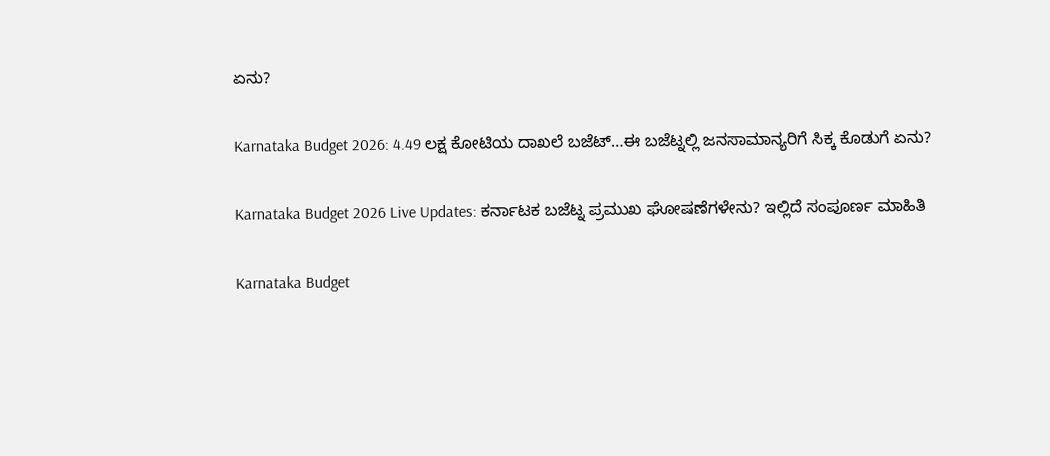ಏನು?

Karnataka Budget 2026: 4.49 ಲಕ್ಷ ಕೋಟಿಯ ದಾಖಲೆ ಬಜೆಟ್…ಈ ಬಜೆಟ್ನಲ್ಲಿ ಜನಸಾಮಾನ್ಯರಿಗೆ ಸಿಕ್ಕ ಕೊಡುಗೆ ಏನು?

Karnataka Budget 2026 Live Updates: ಕರ್ನಾಟಕ ಬಜೆಟ್ನ ಪ್ರಮುಖ ಘೋಷಣೆಗಳೇನು? ಇಲ್ಲಿದೆ ಸಂಪೂರ್ಣ ಮಾಹಿತಿ

Karnataka Budget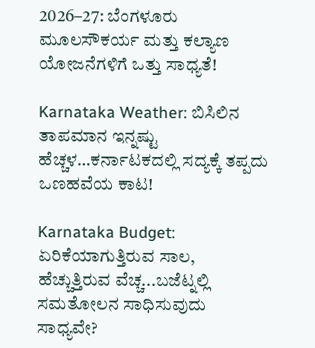2026–27: ಬೆಂಗಳೂರು ಮೂಲಸೌಕರ್ಯ ಮತ್ತು ಕಲ್ಯಾಣ ಯೋಜನೆಗಳಿಗೆ ಒತ್ತು ಸಾಧ್ಯತೆ!

Karnataka Weather: ಬಿಸಿಲಿನ ತಾಪಮಾನ ಇನ್ನಷ್ಟು ಹೆಚ್ಚಳ…ಕರ್ನಾಟಕದಲ್ಲಿ ಸದ್ಯಕ್ಕೆ ತಪ್ಪದು ಒಣಹವೆಯ ಕಾಟ!

Karnataka Budget: ಏರಿಕೆಯಾಗುತ್ತಿರುವ ಸಾಲ, ಹೆಚ್ಚುತ್ತಿರುವ ವೆಚ್ಚ...ಬಜೆಟ್ನಲ್ಲಿ ಸಮತೋಲನ ಸಾಧಿಸುವುದು ಸಾಧ್ಯವೇ?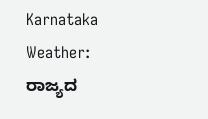Karnataka Weather: ರಾಜ್ಯದ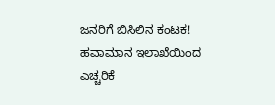ಜನರಿಗೆ ಬಿಸಿಲಿನ ಕಂಟಕ! ಹವಾಮಾನ ಇಲಾಖೆಯಿಂದ ಎಚ್ಚರಿಕೆ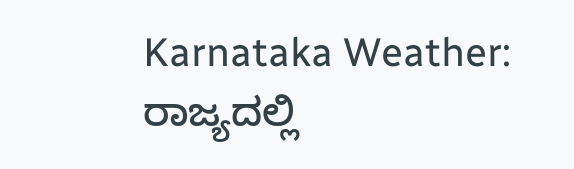Karnataka Weather: ರಾಜ್ಯದಲ್ಲಿ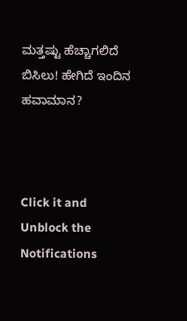ಮತ್ತಷ್ಟು ಹೆಚ್ಚಾಗಲಿದೆ ಬಿಸಿಲು! ಹೇಗಿದೆ ಇಂದಿನ ಹವಾಮಾನ?



Click it and Unblock the Notifications